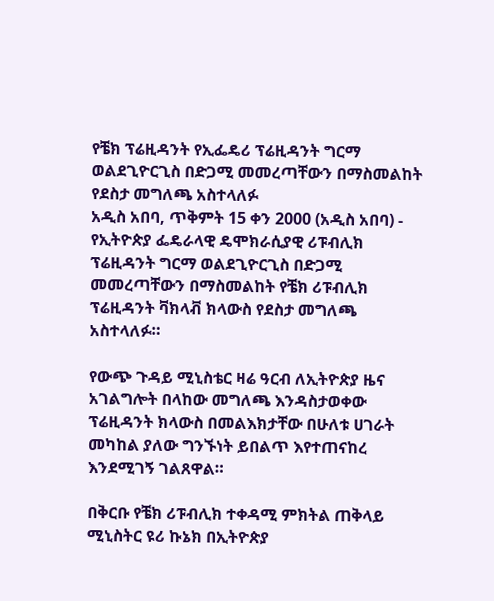የቼክ ፕሬዚዳንት የኢፌዴሪ ፕሬዚዳንት ግርማ ወልደጊዮርጊስ በድጋሚ መመረጣቸውን በማስመልከት የደስታ መግለጫ አስተላለፉ
አዲስ አበባ, ጥቅምት 15 ቀን 2000 (አዲስ አበባ) - የኢትዮጵያ ፌዴራላዊ ዴሞክራሲያዊ ሪፑብሊክ ፕሬዚዳንት ግርማ ወልደጊዮርጊስ በድጋሚ መመረጣቸውን በማስመልከት የቼክ ሪፑብሊክ ፕሬዚዳንት ቫክላቭ ክላውስ የደስታ መግለጫ አስተላለፉ።

የውጭ ጉዳይ ሚኒስቴር ዛሬ ዓርብ ለኢትዮጵያ ዜና አገልግሎት በላከው መግለጫ እንዳስታወቀው ፕሬዚዳንት ክላውስ በመልእክታቸው በሁለቱ ሀገራት መካከል ያለው ግንኙነት ይበልጥ እየተጠናከረ እንደሚገኝ ገልጸዋል።

በቅርቡ የቼክ ሪፑብሊክ ተቀዳሚ ምክትል ጠቅላይ ሚኒስትር ዩሪ ኩኔክ በኢትዮጵያ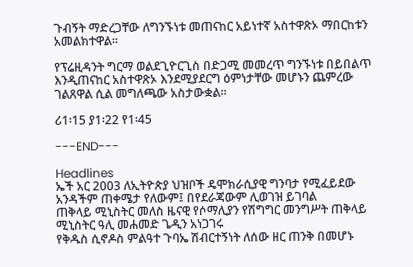ጉብኝት ማድረጋቸው ለግንኙነቱ መጠናከር አይነተኛ አስተዋጽኦ ማበርከቱን አመልክተዋል።

የፕሬዚዳንት ግርማ ወልደጊዮርጊስ በድጋሚ መመረጥ ግንኙነቱ በይበልጥ እንዲጠናከር አስተዋጽኦ እንደሚያደርግ ዕምነታቸው መሆኑን ጨምረው ገልጸዋል ሲል መግለጫው አስታውቋል።

ሪ1፡15 ያ1፡22 የ1፡45

---END---

Headlines
ኤች አር 2003 ለኢትዮጵያ ህዝቦች ዴሞክራሲያዊ ግንባታ የሚፈይደው አንዳችም ጠቀሜታ የለውም፤ በየደራጃውም ሊወገዝ ይገባል
ጠቅላይ ሚኒስትር መለስ ዜናዊ የሶማሊያን የሽግግር መንግሥት ጠቅላይ ሚኒስትር ዓሊ መሐመድ ጌዲን አነጋገሩ
የቅዱስ ሲኖዶስ ምልዓተ ጉባኤ ሽብርተኝነት ለሰው ዘር ጠንቅ በመሆኑ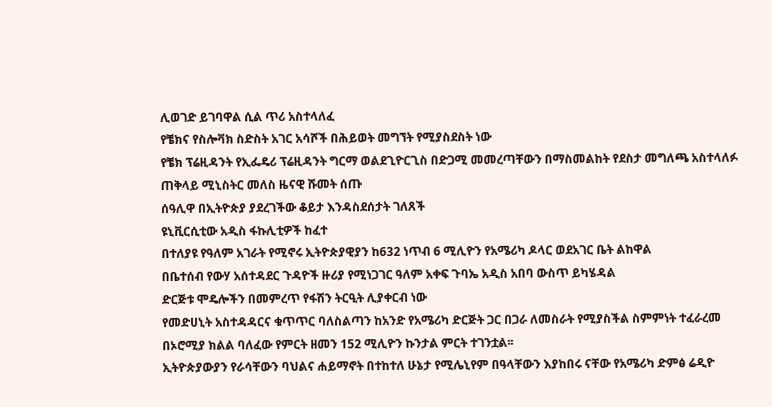ሊወገድ ይገባዋል ሲል ጥሪ አስተላለፈ
የቼክና የስሎቫክ ስድስት አገር አሳሾች በሕይወት መግኘት የሚያስደስት ነው
የቼክ ፕሬዚዳንት የኢፌዴሪ ፕሬዚዳንት ግርማ ወልደጊዮርጊስ በድጋሚ መመረጣቸውን በማስመልከት የደስታ መግለጫ አስተላለፉ
ጠቅላይ ሚኒስትር መለስ ዜናዊ ሹመት ሰጡ
ሰዓሊዋ በኢትዮጵያ ያደረገችው ቆይታ እንዳስደሰታት ገለጸች
ዩኒቪርሲቲው አዲስ ፋኩሊቲዎች ከፈተ
በተለያዩ የዓለም አገራት የሚኖሩ ኢትዮጵያዊያን ከ632 ነጥብ 6 ሚሊዮን የአሜሪካ ዶላር ወደአገር ቤት ልከዋል
በቤተሰብ የውሃ አሰተዳደር ጉዳዮች ዙሪያ የሚነጋገር ዓለም አቀፍ ጉባኤ አዲስ አበባ ውስጥ ይካሄዳል
ድርጅቱ ሞዴሎችን በመምረጥ የፋሽን ትርዒት ሊያቀርብ ነው
የመድሀኒት አስተዳዳርና ቁጥጥር ባለስልጣን ከአንድ የአሜሪካ ድርጅት ጋር በጋራ ለመስራት የሚያስችል ስምምነት ተፈራረመ
በኦሮሚያ ክልል ባለፈው የምርት ዘመን 152 ሚሊዮን ኩንታል ምርት ተገንቷል፡፡
ኢትዮጵያውያን የራሳቸውን ባህልና ሐይማኖት በተከተለ ሁኔታ የሚሌኒየም በዓላቸውን እያከበሩ ናቸው የአሜሪካ ድምፅ ሬዲዮ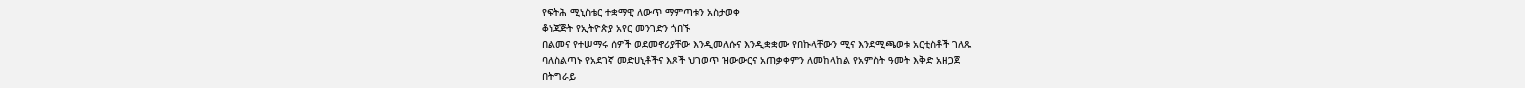የፍትሕ ሚኒስቴር ተቋማዊ ለውጥ ማምጣቱን አስታወቀ
ቆነጃጅት የኢትዮጵያ አየር መንገድን ጎበኙ
በልመና የተሠማሩ ሰዎች ወደመኖሪያቸው እንዲመለሱና እንዲቋቋሙ የበኩላቸውን ሚና እንደሚጫወቱ አርቲስቶች ገለጹ
ባለስልጣኑ የአደገኛ መድሀኒቶችና እጾች ህገወጥ ዝውውርና አጠቃቀምን ለመከላከል የአምስት ዓመት እቅድ አዘጋጀ
በትግራይ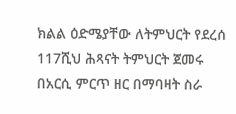ክልል ዕድሜያቸው ለትምህርት የደረሰ 117ሺህ ሕጻናት ትምህርት ጀመሩ
በአርሲ ምርጥ ዘር በማባዛት ስራ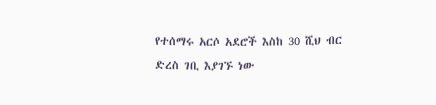የተሰማሩ አርሶ አደሮች እስከ 30 ሺህ ብር ድረስ ገቢ እያገኙ ነው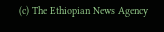(c) The Ethiopian News Agency